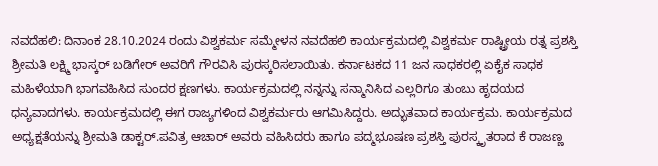ನವದೆಹಲಿ: ದಿನಾಂಕ 28.10.2024 ರಂದು ವಿಶ್ವಕರ್ಮ ಸಮ್ಮೇಳನ ನವದೆಹಲಿ ಕಾರ್ಯಕ್ರಮದಲ್ಲಿ ವಿಶ್ವಕರ್ಮ ರಾಷ್ಟ್ರೀಯ ರತ್ನ ಪ್ರಶಸ್ತಿ ಶ್ರೀಮತಿ ಲಕ್ಷ್ಮಿ ಭಾಸ್ಕರ್ ಬಡಿಗೇರ್ ಅವರಿಗೆ ಗೌರವಿಸಿ ಪುರಸ್ಕರಿಸಲಾಯಿತು. ಕರ್ನಾಟಕದ 11 ಜನ ಸಾಧಕರಲ್ಲಿ ಏಕೈಕ ಸಾಧಕ ಮಹಿಳೆಯಾಗಿ ಭಾಗವಹಿಸಿದ ಸುಂದರ ಕ್ಷಣಗಳು. ಕಾರ್ಯಕ್ರಮದಲ್ಲಿ ನನ್ನನ್ನು ಸನ್ಮಾನಿಸಿದ ಎಲ್ಲರಿಗೂ ತುಂಬು ಹೃದಯದ ಧನ್ಯವಾದಗಳು. ಕಾರ್ಯಕ್ರಮದಲ್ಲಿ ಈಗ ರಾಜ್ಯಗಳಿಂದ ವಿಶ್ವಕರ್ಮರು ಆಗಮಿಸಿದ್ದರು. ಅದ್ಭುತವಾದ ಕಾರ್ಯಕ್ರಮ. ಕಾರ್ಯಕ್ರಮದ ಅಧ್ಯಕ್ಷತೆಯನ್ನು ಶ್ರೀಮತಿ ಡಾಕ್ಟರ್.ಪವಿತ್ರ ಆಚಾರ್ ಅವರು ವಹಿಸಿದರು ಹಾಗೂ ಪದ್ಮಭೂಷಣ ಪ್ರಶಸ್ತಿ ಪುರಸ್ಕೃತರಾದ ಕೆ ರಾಜಣ್ಣ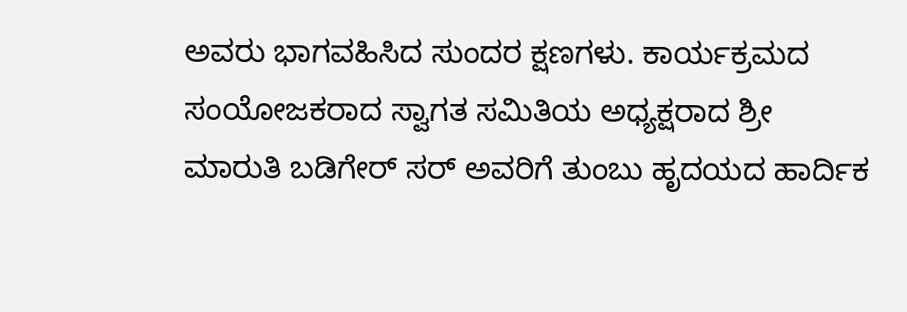ಅವರು ಭಾಗವಹಿಸಿದ ಸುಂದರ ಕ್ಷಣಗಳು. ಕಾರ್ಯಕ್ರಮದ ಸಂಯೋಜಕರಾದ ಸ್ವಾಗತ ಸಮಿತಿಯ ಅಧ್ಯಕ್ಷರಾದ ಶ್ರೀ ಮಾರುತಿ ಬಡಿಗೇರ್ ಸರ್ ಅವರಿಗೆ ತುಂಬು ಹೃದಯದ ಹಾರ್ದಿಕ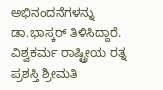ಅಭಿನಂದನೆಗಳನ್ನು ಡಾ.ಭಾಸ್ಕರ್ ತಿಳಿಸಿದ್ದಾರೆ.
ವಿಶ್ವಕರ್ಮ ರಾಷ್ಟ್ರೀಯ ರತ್ನ ಪ್ರಶಸ್ತಿ ಶ್ರೀಮತಿ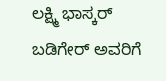ಲಕ್ಷ್ಮಿ ಭಾಸ್ಕರ್ ಬಡಿಗೇರ್ ಅವರಿಗೆ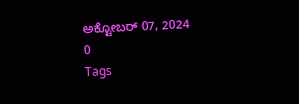ಅಕ್ಟೋಬರ್ 07, 2024
0
Tags